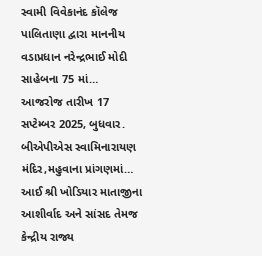સ્વામી વિવેકાનંદ કૉલેજ પાલિતાણા દ્વારા માનનીય વડાપ્રધાન નરેન્દ્રભાઈ મોદી સાહેબના 75 માં…
આજરોજ તારીખ 17 સપ્ટેમ્બર 2025, બુધવાર. બીએપીએસ સ્વામિનારાયણ મંદિર,મહુવાના પ્રાંગણમાં…
આઈ શ્રી ખોડિયાર માતાજીના આશીર્વાદ અને સાંસદ તેમજ કેન્દ્રીય રાજ્ય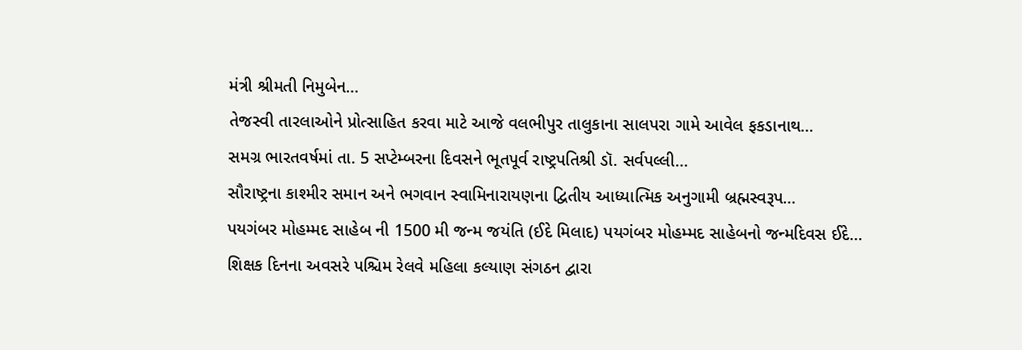મંત્રી શ્રીમતી નિમુબેન…
તેજસ્વી તારલાઓને પ્રોત્સાહિત કરવા માટે આજે વલભીપુર તાલુકાના સાલપરા ગામે આવેલ ફકડાનાથ…
સમગ્ર ભારતવર્ષમાં તા. 5 સપ્ટેમ્બરના દિવસને ભૂતપૂર્વ રાષ્ટ્રપતિશ્રી ડૉ. સર્વપલ્લી…
સૌરાષ્ટ્રના કાશ્મીર સમાન અને ભગવાન સ્વામિનારાયણના દ્વિતીય આધ્યાત્મિક અનુગામી બ્રહ્મસ્વરૂપ…
પયગંબર મોહમ્મદ સાહેબ ની 1500 મી જન્મ જયંતિ (ઈદે મિલાદ) પયગંબર મોહમ્મદ સાહેબનો જન્મદિવસ ઈદે…
શિક્ષક દિનના અવસરે પશ્ચિમ રેલવે મહિલા કલ્યાણ સંગઠન દ્વારા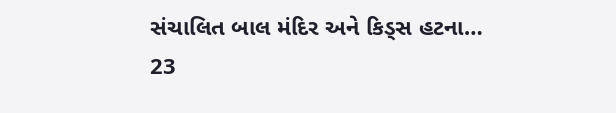સંચાલિત બાલ મંદિર અને કિડ્સ હટના…
23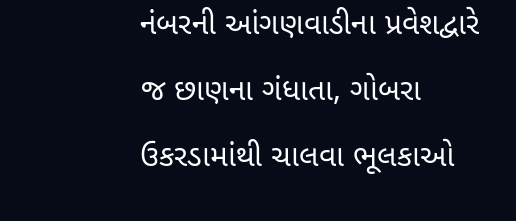નંબરની આંગણવાડીના પ્રવેશદ્વારે જ છાણના ગંધાતા, ગોબરા ઉકરડામાંથી ચાલવા ભૂલકાઓ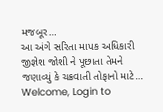મજબૂર…
આ અંગે સરિતા માપક અધિકારી જીજ્ઞેશ જોશી ને પૂછાતા તેમને જણાવ્યું કે ચક્રવાતી તોફાનો માટે…
Welcome, Login to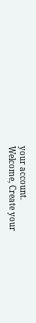your account.
Welcome, Create your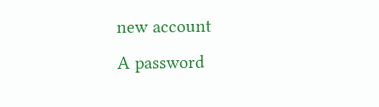new account
A password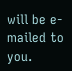will be e-mailed to you.